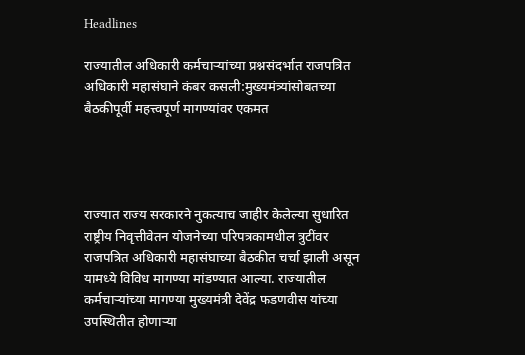Headlines

राज्यातील अधिकारी कर्मचाऱ्यांच्या प्रश्नसंदर्भात राजपत्रित अधिकारी महासंघाने कंबर कसली:मुख्यमंत्र्यांसोबतच्या बैठकीपूर्वी महत्त्वपूर्ण मागण्यांवर एकमत




राज्यात राज्य सरकारने नुकत्याच जाहीर केलेल्या सुधारित राष्ट्रीय निवृत्तीवेतन योजनेच्या परिपत्रकामधील त्रुटींवर राजपत्रित अधिकारी महासंघाच्या बैठकीत चर्चा झाली असून यामध्ये विविध मागण्या मांडण्यात आल्या. राज्यातील कर्मचाऱ्यांच्या मागण्या मुख्यमंत्री देवेंद्र फडणवीस यांच्या उपस्थितीत होणाऱ्या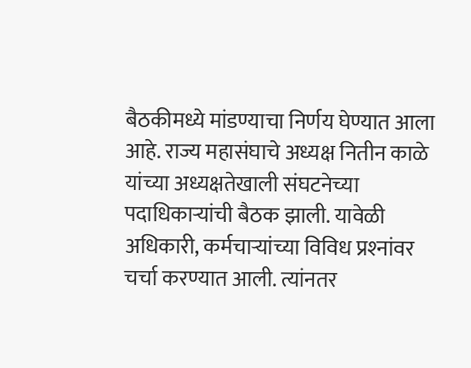बैठकीमध्ये मांडण्याचा निर्णय घेण्यात आला आहे. राज्य महासंघाचे अध्यक्ष नितीन काळे यांच्या अध्यक्षतेखाली संघटनेच्या पदाधिकाऱ्यांची बैठक झाली. यावेळी अधिकारी, कर्मचाऱ्यांच्या विविध प्रश्‍नांवर चर्चा करण्यात आली. त्यांनतर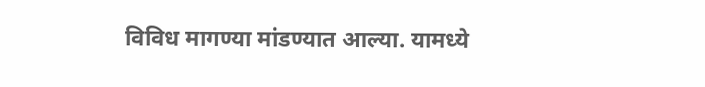विविध मागण्या मांडण्यात आल्या. यामध्ये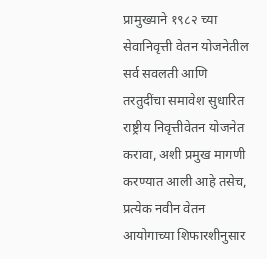प्रामुख्याने १९८२ च्या सेवानिवृत्ती वेतन योजनेतील सर्व सवलती आणि तरतुदींचा समावेश सुधारित राष्ट्रीय निवृत्तीवेतन योजनेत करावा, अशी प्रमुख मागणी करण्यात आली आहे तसेच, प्रत्येक नवीन वेतन आयोगाच्या शिफारशीनुसार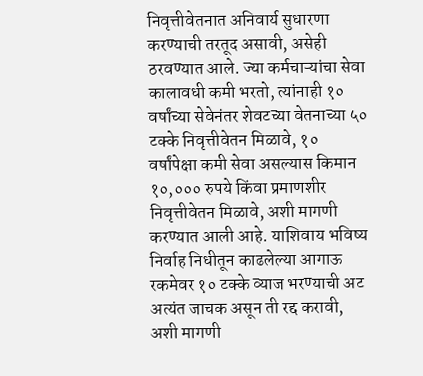निवृत्तीवेतनात अनिवार्य सुधारणा करण्याची तरतूद असावी, असेही ठरवण्यात आले. ज्या कर्मचाऱ्यांचा सेवा कालावधी कमी भरतो, त्यांनाही १० वर्षांच्या सेवेनंतर शेवटच्या वेतनाच्या ५० टक्के निवृत्तीवेतन मिळावे, १० वर्षांपेक्षा कमी सेवा असल्यास किमान १०,००० रुपये किंवा प्रमाणशीर निवृत्तीवेतन मिळावे, अशी मागणी करण्यात आली आहे. याशिवाय भविष्य निर्वाह निधीतून काढलेल्या आगाऊ रकमेवर १० टक्के व्याज भरण्याची अट अत्यंत जाचक असून ती रद्द करावी, अशी मागणी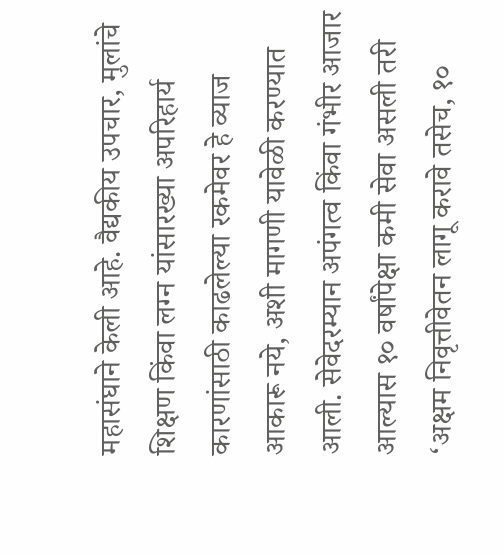महासंघाने केली आहे. वैद्यकीय उपचार, मुलांचे शिक्षण किंवा लग्न यांसारख्या अपरिहार्य कारणांसाठी काढलेल्या रकमेवर हे व्याज आकारू नये, अशी मागणी यावेळी करण्यात आली. सेवेदरम्यान अपंगत्व किंवा गंभीर आजार आल्यास १० वर्षांपेक्षा कमी सेवा असली तरी ‘अक्षम निवृत्तीवेतन लागू करावे तसेच, १०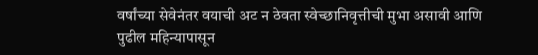वर्षांच्या सेवेनंतर वयाची अट न ठेवता स्वेच्छानिवृत्तीची मुभा असावी आणि पुढील महिन्यापासून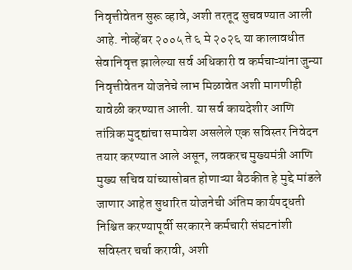निवृत्तीवेतन सुरू व्हावे, अशी तरतूद सुचवण्यात आली आहे. नोव्हेंबर २००५ ते ६ मे २०२६ या कालावधीत सेवानिवृत्त झालेल्या सर्व अधिकारी व कर्मचाऱ्यांना जुन्या निवृत्तीवेतन योजनेचे लाभ मिळावेत अशी मागणीही यावेळी करण्यात आली. या सर्व कायदेशीर आणि तांत्रिक मुद्द्यांचा समावेश असलेले एक सविस्तर निवेदन तयार करण्यात आले असून, लवकरच मुख्यमंत्री आणि मुख्य सचिव यांच्यासोबत होणाऱ्या बैठकीत हे मुद्दे मांडले जाणार आहेत सुधारित योजनेची अंतिम कार्यपद्धती निश्चित करण्यापूर्वी सरकारने कर्मचारी संघटनांशी सविस्तर चर्चा करावी, अशी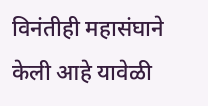विनंतीही महासंघाने केली आहे यावेळी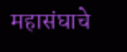महासंघाचे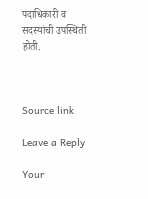पदाधिकारी व सदस्यांची उपस्थिती होती.



Source link

Leave a Reply

Your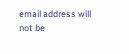email address will not be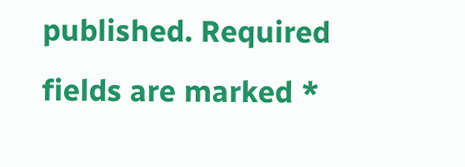published. Required fields are marked *